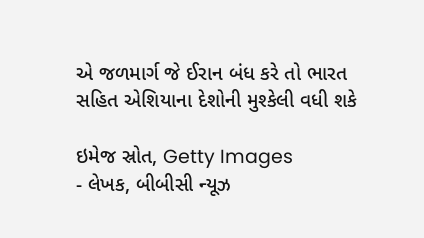એ જળમાર્ગ જે ઈરાન બંધ કરે તો ભારત સહિત એશિયાના દેશોની મુશ્કેલી વધી શકે

ઇમેજ સ્રોત, Getty Images
- લેખક, બીબીસી ન્યૂઝ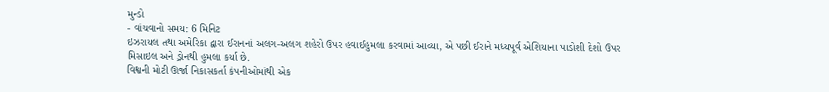મુન્ડો
- વાંચવાનો સમય: 6 મિનિટ
ઇઝરાયલ તથા અમેરિકા દ્વારા ઈરાનનાં અલગ-અલગ શહેરો ઉપર હવાઈહુમલા કરવામાં આવ્યા, એ પછી ઈરાને મધ્યપૂર્વ એશિયાના પાડોશી દેશો ઉપર મિસાઇલ અને ડ્રોનથી હુમલા કર્યા છે.
વિશ્વની મોટી ઊર્જા નિકાસકર્તા કંપનીઓમાંથી એક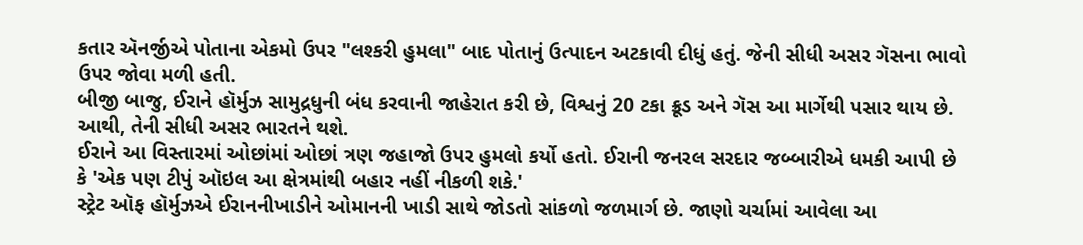કતાર ઍનર્જીએ પોતાના એકમો ઉપર "લશ્કરી હુમલા" બાદ પોતાનું ઉત્પાદન અટકાવી દીધું હતું. જેની સીધી અસર ગૅસના ભાવો ઉપર જોવા મળી હતી.
બીજી બાજુ, ઈરાને હૉર્મુઝ સામુદ્રધુની બંધ કરવાની જાહેરાત કરી છે, વિશ્વનું 20 ટકા ક્રૂડ અને ગૅસ આ માર્ગેથી પસાર થાય છે. આથી, તેની સીધી અસર ભારતને થશે.
ઈરાને આ વિસ્તારમાં ઓછાંમાં ઓછાં ત્રણ જહાજો ઉપર હુમલો કર્યો હતો. ઈરાની જનરલ સરદાર જબ્બારીએ ધમકી આપી છે કે 'એક પણ ટીપું ઑઇલ આ ક્ષેત્રમાંથી બહાર નહીં નીકળી શકે.'
સ્ટ્રેટ ઑફ હૉર્મુઝએ ઈરાનનીખાડીને ઓમાનની ખાડી સાથે જોડતો સાંકળો જળમાર્ગ છે. જાણો ચર્ચામાં આવેલા આ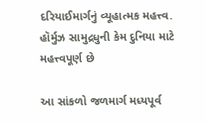દરિયાઈમાર્ગનું વ્યૂહાત્મક મહત્ત્વ.
હૉર્મુઝ સામુદ્રધુની કેમ દુનિયા માટે મહત્ત્વપૂર્ણ છે

આ સાંકળો જળમાર્ગ મધ્યપૂર્વ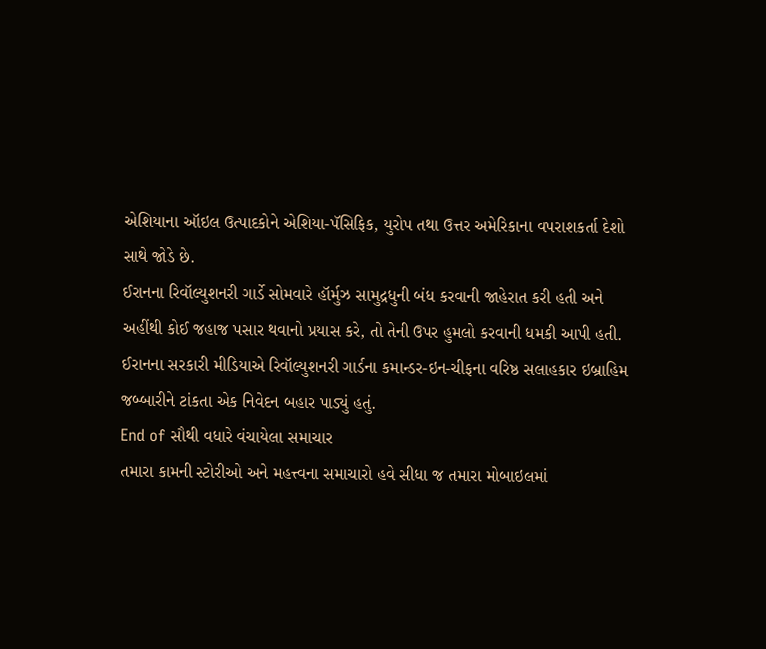એશિયાના ઑઇલ ઉત્પાદકોને એશિયા-પૅસિફિક, યુરોપ તથા ઉત્તર અમેરિકાના વપરાશકર્તા દેશો સાથે જોડે છે.
ઈરાનના રિવૉલ્યુશનરી ગાર્ડે સોમવારે હૉર્મુઝ સામુદ્રધુની બંધ કરવાની જાહેરાત કરી હતી અને અહીંથી કોઈ જહાજ પસાર થવાનો પ્રયાસ કરે, તો તેની ઉપર હુમલો કરવાની ધમકી આપી હતી.
ઈરાનના સરકારી મીડિયાએ રિવૉલ્યુશનરી ગાર્ડના કમાન્ડર-ઇન-ચીફના વરિષ્ઠ સલાહકાર ઇબ્રાહિમ જબ્બારીને ટાંકતા એક નિવેદન બહાર પાડ્યું હતું.
End of સૌથી વધારે વંચાયેલા સમાચાર
તમારા કામની સ્ટોરીઓ અને મહત્ત્વના સમાચારો હવે સીધા જ તમારા મોબાઇલમાં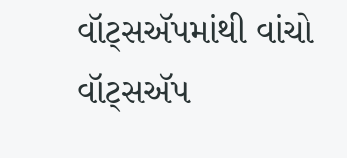વૉટ્સઍપમાંથી વાંચો
વૉટ્સઍપ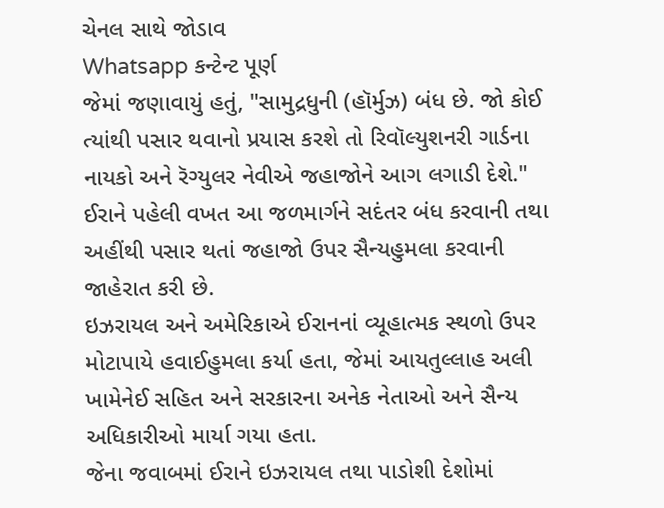ચેનલ સાથે જોડાવ
Whatsapp કન્ટેન્ટ પૂર્ણ
જેમાં જણાવાયું હતું, "સામુદ્રધુની (હૉર્મુઝ) બંધ છે. જો કોઈ ત્યાંથી પસાર થવાનો પ્રયાસ કરશે તો રિવૉલ્યુશનરી ગાર્ડના નાયકો અને રૅગ્યુલર નેવીએ જહાજોને આગ લગાડી દેશે."
ઈરાને પહેલી વખત આ જળમાર્ગને સદંતર બંધ કરવાની તથા અહીંથી પસાર થતાં જહાજો ઉપર સૈન્યહુમલા કરવાની જાહેરાત કરી છે.
ઇઝરાયલ અને અમેરિકાએ ઈરાનનાં વ્યૂહાત્મક સ્થળો ઉપર મોટાપાયે હવાઈહુમલા કર્યા હતા, જેમાં આયતુલ્લાહ અલી ખામેનેઈ સહિત અને સરકારના અનેક નેતાઓ અને સૈન્ય અધિકારીઓ માર્યા ગયા હતા.
જેના જવાબમાં ઈરાને ઇઝરાયલ તથા પાડોશી દેશોમાં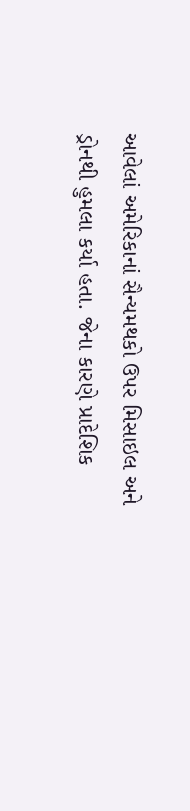આવેલાં અમેરિકાનાં સૈન્યમથકો ઉપર મિસાઇલ અને ડ્રોનથી હુમલા કર્યા હતા. જેના કારણે પ્રાદેશિક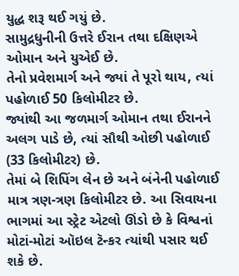યુદ્ધ શરૂ થઈ ગયું છે.
સામુદ્રધુનીની ઉત્તરે ઈરાન તથા દક્ષિણએ ઓમાન અને યુએઈ છે.
તેનો પ્રવેશમાર્ગ અને જ્યાં તે પૂરો થાય, ત્યાં પહોળાઈ 50 કિલોમીટર છે.
જ્યાંથી આ જળમાર્ગ ઓમાન તથા ઈરાનને અલગ પાડે છે, ત્યાં સૌથી ઓછી પહોળાઈ (33 કિલોમીટર) છે.
તેમાં બે શિપિંગ લેન છે અને બંનેની પહોળાઈ માત્ર ત્રણ-ત્રણ કિલોમીટર છે. આ સિવાયના ભાગમાં આ સ્ટ્રેટ એટલો ઊંડો છે કે વિશ્વનાં મોટાં-મોટાં ઑઇલ ટૅન્કર ત્યાંથી પસાર થઈ શકે છે.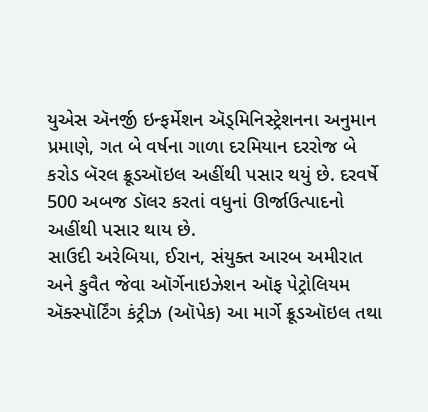યુએસ ઍનર્જી ઇન્ફર્મેશન ઍડ્મિનિસ્ટ્રેશનના અનુમાન પ્રમાણે, ગત બે વર્ષના ગાળા દરમિયાન દરરોજ બે કરોડ બૅરલ ક્રૂડઑઇલ અહીંથી પસાર થયું છે. દરવર્ષે 500 અબજ ડૉલર કરતાં વધુનાં ઊર્જાઉત્પાદનો અહીંથી પસાર થાય છે.
સાઉદી અરેબિયા, ઈરાન, સંયુક્ત આરબ અમીરાત અને કુવૈત જેવા ઑર્ગેનાઇઝેશન ઑફ પેટ્રોલિયમ ઍક્સ્પૉર્ટિંગ કંટ્રીઝ (ઑપેક) આ માર્ગે ક્રૂડઑઇલ તથા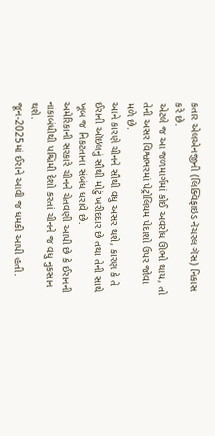કતાર એલએનજીની (લિક્વિફાઇડ નૅચરલ ગૅસ) નિકાસ કરે છે.
એટલે જ આ જળમાર્ગમાં કોઈ અવરોધ ઊભો થાય, તો તેની અસર વિશ્વભરમાં પેટ્રોલિયમ પેદાશો ઉપર જોવા મળે છે.
આને કારણે ચીનને સૌથી વધુ અસર થશે, કારણ કે તે ઈરાની ઑઇલનું સૌથી મોટું ખરીદદાર છે તથા તેની સાથે ખૂબ જ નિકટતાના સંબંધ ધરાવે છે.
અમેરિકાની સરકારે ચીનને ચેતવણી આપી છે કે ઈરાનની નાકાબંધીથી પશ્ચિમી દેશો કરતાં ચીનને જ વધુ નુકસાન થશે.
જૂન-2025માં ઈરાને આવી જ ધમકી આપી હતી.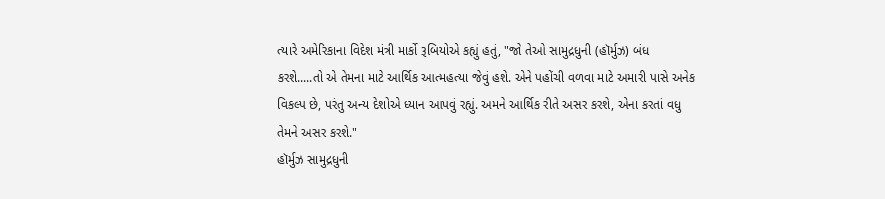ત્યારે અમેરિકાના વિદેશ મંત્રી માર્કો રૂબિયોએ કહ્યું હતું, "જો તેઓ સામુદ્રધુની (હૉર્મુઝ) બંધ કરશે.....તો એ તેમના માટે આર્થિક આત્મહત્યા જેવું હશે. એને પહોંચી વળવા માટે અમારી પાસે અનેક વિકલ્પ છે, પરંતુ અન્ય દેશોએ ધ્યાન આપવું રહ્યું. અમને આર્થિક રીતે અસર કરશે, એના કરતાં વધુ તેમને અસર કરશે."
હૉર્મુઝ સામુદ્રધુની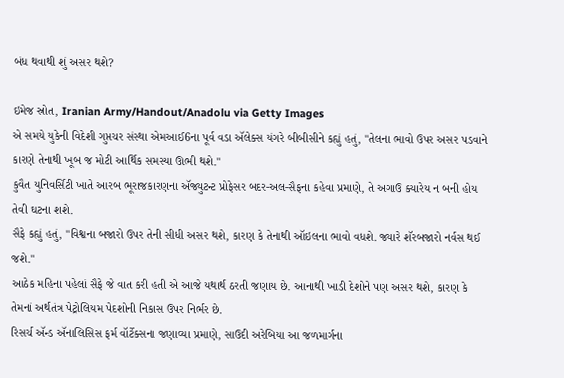બંધ થવાથી શું અસર થશે?

ઇમેજ સ્રોત, Iranian Army/Handout/Anadolu via Getty Images
એ સમયે યુકેની વિદેશી ગુપ્તચર સંસ્થા એમઆઈ6ના પૂર્વ વડા ઍલેક્સ યંગરે બીબીસીને કહ્યું હતું, "તેલના ભાવો ઉપર અસર પડવાને કારણે તેનાથી ખૂબ જ મોટી આર્થિક સમસ્યા ઊભી થશે."
કુવૈત યુનિવર્સિટી ખાતે આરબ ભૂરાજકારણના ઍજ્યુટન્ટ પ્રોફેસર બદર-અલ-સૈફના કહેવા પ્રમાણે, તે અગાઉ ક્યારેય ન બની હોય તેવી ઘટના શશે.
સૈફે કહ્યું હતું, "વિશ્વના બજારો ઉપર તેની સીધી અસર થશે, કારણ કે તેનાથી ઑઇલના ભાવો વધશે. જ્યારે શૅરબજારો નર્વસ થઈ જશે."
આઠેક મહિના પહેલાં સૈફે જે વાત કરી હતી એ આજે યથાર્થ ઠરતી જણાય છે. આનાથી ખાડી દેશોને પણ અસર થશે, કારણ કે તેમનાં અર્થતંત્ર પેટ્રોલિયમ પેદશોની નિકાસ ઉપર નિર્ભર છે.
રિસર્ચ ઍન્ડ ઍનાલિસિસ ફર્મ વૉર્ટેક્સના જણાવ્યા પ્રમાણે, સાઉદી અરેબિયા આ જળમાર્ગના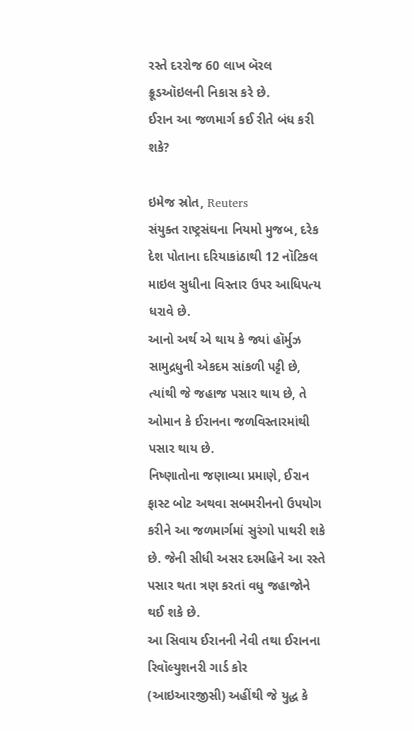રસ્તે દરરોજ 60 લાખ બૅરલ ક્રૂડઑઇલની નિકાસ કરે છે.
ઈરાન આ જળમાર્ગ કઈ રીતે બંધ કરી શકે?

ઇમેજ સ્રોત, Reuters
સંયુક્ત રાષ્ટ્રસંઘના નિયમો મુજબ, દરેક દેશ પોતાના દરિયાકાંઠાથી 12 નૉટિકલ માઇલ સુધીના વિસ્તાર ઉપર આધિપત્ય ધરાવે છે.
આનો અર્થ એ થાય કે જ્યાં હૉર્મુઝ સામુદ્રધુની એકદમ સાંકળી પટ્ટી છે, ત્યાંથી જે જહાજ પસાર થાય છે, તે ઓમાન કે ઈરાનના જળવિસ્તારમાંથી પસાર થાય છે.
નિષ્ણાતોના જણાવ્યા પ્રમાણે, ઈરાન ફાસ્ટ બોટ અથવા સબમરીનનો ઉપયોગ કરીને આ જળમાર્ગમાં સુરંગો પાથરી શકે છે. જેની સીધી અસર દરમહિને આ રસ્તે પસાર થતા ત્રણ કરતાં વધુ જહાજોને થઈ શકે છે.
આ સિવાય ઈરાનની નેવી તથા ઈરાનના રિવૉલ્યુશનરી ગાર્ડ કોર (આઇઆરજીસી) અહીંથી જે યુદ્ધ કે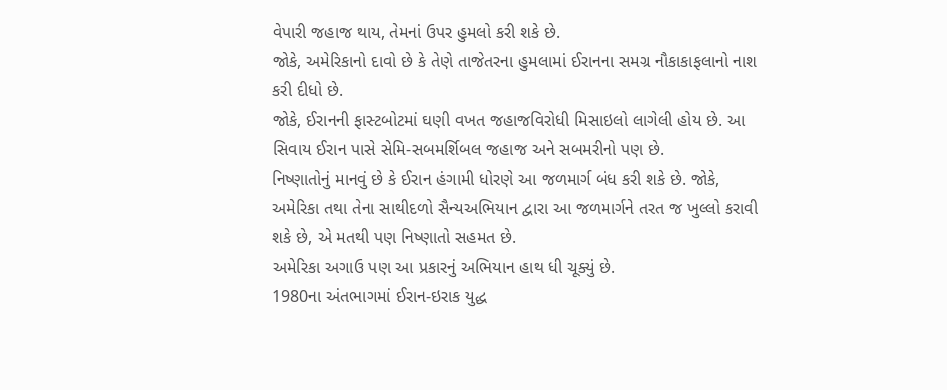વેપારી જહાજ થાય, તેમનાં ઉપર હુમલો કરી શકે છે.
જોકે, અમેરિકાનો દાવો છે કે તેણે તાજેતરના હુમલામાં ઈરાનના સમગ્ર નૌકાકાફલાનો નાશ કરી દીધો છે.
જોકે, ઈરાનની ફાસ્ટબોટમાં ઘણી વખત જહાજવિરોધી મિસાઇલો લાગેલી હોય છે. આ સિવાય ઈરાન પાસે સેમિ-સબમર્શિબલ જહાજ અને સબમરીનો પણ છે.
નિષ્ણાતોનું માનવું છે કે ઈરાન હંગામી ધોરણે આ જળમાર્ગ બંધ કરી શકે છે. જોકે, અમેરિકા તથા તેના સાથીદળો સૈન્યઅભિયાન દ્વારા આ જળમાર્ગને તરત જ ખુલ્લો કરાવી શકે છે, એ મતથી પણ નિષ્ણાતો સહમત છે.
અમેરિકા અગાઉ પણ આ પ્રકારનું અભિયાન હાથ ધી ચૂક્યું છે.
1980ના અંતભાગમાં ઈરાન-ઇરાક યુદ્ધ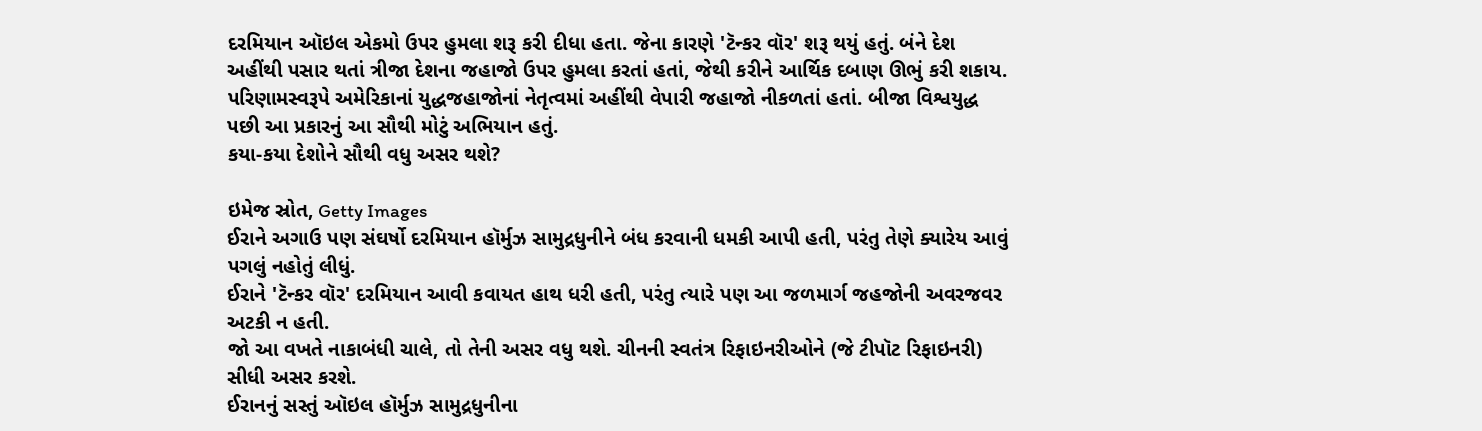દરમિયાન ઑઇલ એકમો ઉપર હુમલા શરૂ કરી દીધા હતા. જેના કારણે 'ટૅન્કર વૉર' શરૂ થયું હતું. બંને દેશ અહીંથી પસાર થતાં ત્રીજા દેશના જહાજો ઉપર હુમલા કરતાં હતાં, જેથી કરીને આર્થિક દબાણ ઊભું કરી શકાય.
પરિણામસ્વરૂપે અમેરિકાનાં યુદ્ધજહાજોનાં નેતૃત્વમાં અહીંથી વેપારી જહાજો નીકળતાં હતાં. બીજા વિશ્વયુદ્ધ પછી આ પ્રકારનું આ સૌથી મોટું અભિયાન હતું.
કયા-કયા દેશોને સૌથી વધુ અસર થશે?

ઇમેજ સ્રોત, Getty Images
ઈરાને અગાઉ પણ સંઘર્ષો દરમિયાન હૉર્મુઝ સામુદ્રધુનીને બંધ કરવાની ધમકી આપી હતી, પરંતુ તેણે ક્યારેય આવું પગલું નહોતું લીધું.
ઈરાને 'ટૅન્કર વૉર' દરમિયાન આવી કવાયત હાથ ધરી હતી, પરંતુ ત્યારે પણ આ જળમાર્ગ જહજોની અવરજવર અટકી ન હતી.
જો આ વખતે નાકાબંધી ચાલે, તો તેની અસર વધુ થશે. ચીનની સ્વતંત્ર રિફાઇનરીઓને (જે ટીપૉટ રિફાઇનરી) સીધી અસર કરશે.
ઈરાનનું સસ્તું ઑઇલ હૉર્મુઝ સામુદ્રધુનીના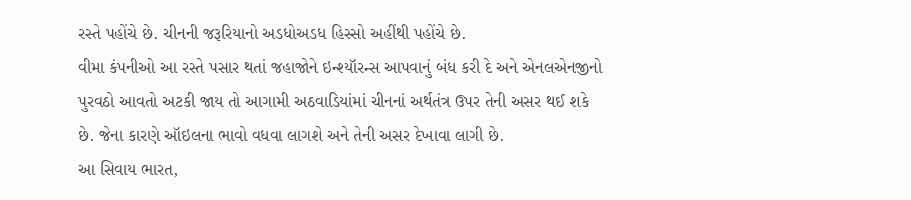રસ્તે પહોંચે છે. ચીનની જરૂરિયાનો અડધોઅડધ હિસ્સો અહીંથી પહોંચે છે.
વીમા કંપનીઓ આ રસ્તે પસાર થતાં જહાજોને ઇન્શ્યૉરન્સ આપવાનું બંધ કરી દે અને એનલએનજીનો પુરવઠો આવતો અટકી જાય તો આગામી અઠવાડિયાંમાં ચીનનાં અર્થતંત્ર ઉપર તેની અસર થઈ શકે છે. જેના કારણે ઑઇલના ભાવો વધવા લાગશે અને તેની અસર દેખાવા લાગી છે.
આ સિવાય ભારત,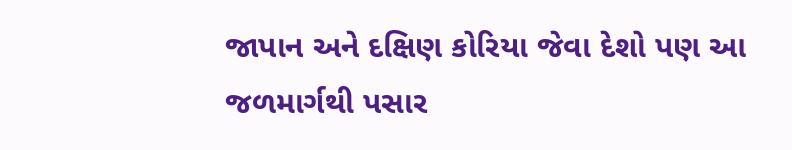જાપાન અને દક્ષિણ કોરિયા જેવા દેશો પણ આ જળમાર્ગથી પસાર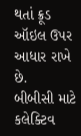થતાં ક્રૂડ ઑઇલ ઉપર આધાર રાખે છે.
બીબીસી માટે કલેક્ટિવ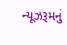ન્યૂઝરૂમનું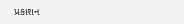પ્રકાશન